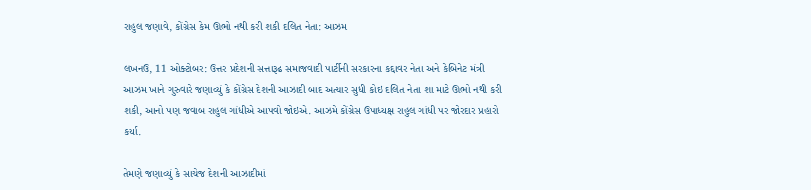રાહુલ જણાવે, કોંગ્રેસ કેમ ઊભો નથી કરી શકી દલિત નેતા: આઝમ

લખનઉ, 11 ઓક્ટોબર: ઉત્તર પ્રદેશની સત્તારૂઢ સમાજવાદી પાર્ટીની સરકારના કદ્દાવર નેતા અને કેબિનેટ મંત્રી આઝમ ખાને ગુરુવારે જણાવ્યું કે કોંગ્રેસ દેશની આઝાદી બાદ અત્યાર સુધી કોઇ દલિત નેતા શા માટે ઊભો નથી કરી શકી, આનો પણ જવાબ રાહુલ ગાંધીએ આપવો જોઇએ. આઝમે કોંગ્રેસ ઉપાધ્યક્ષ રાહુલ ગાંધી પર જોરદાર પ્રહારો કર્યા.

તેમણે જણાવ્યું કે સાચેજ દેશની આઝાદીમાં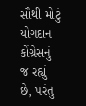સૌથી મોટું યોગદાન કોંગ્રેસનું જ રહ્યું છે, પરંતુ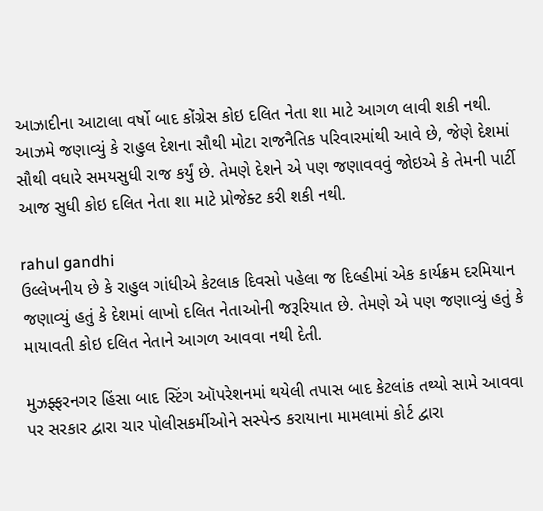આઝાદીના આટાલા વર્ષો બાદ કોંગ્રેસ કોઇ દલિત નેતા શા માટે આગળ લાવી શકી નથી. આઝમે જણાવ્યું કે રાહુલ દેશના સૌથી મોટા રાજનૈતિક પરિવારમાંથી આવે છે, જેણે દેશમાં સૌથી વધારે સમયસુધી રાજ કર્યું છે. તેમણે દેશને એ પણ જણાવવવું જોઇએ કે તેમની પાર્ટી આજ સુધી કોઇ દલિત નેતા શા માટે પ્રોજેક્ટ કરી શકી નથી.

rahul gandhi
ઉલ્લેખનીય છે કે રાહુલ ગાંધીએ કેટલાક દિવસો પહેલા જ દિલ્હીમાં એક કાર્યક્રમ દરમિયાન જણાવ્યું હતું કે દેશમાં લાખો દલિત નેતાઓની જરૂરિયાત છે. તેમણે એ પણ જણાવ્યું હતું કે માયાવતી કોઇ દલિત નેતાને આગળ આવવા નથી દેતી.

મુઝફ્ફરનગર હિંસા બાદ સ્ટિંગ ઑપરેશનમાં થયેલી તપાસ બાદ કેટલાંક તથ્યો સામે આવવા પર સરકાર દ્વારા ચાર પોલીસકર્મીઓને સસ્પેન્ડ કરાયાના મામલામાં કોર્ટ દ્વારા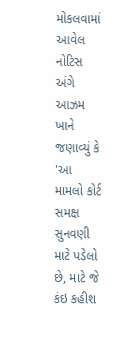મોકલવામાં આવેલ નોટિસ અંગે આઝમ ખાને જણાવ્યું કે 'આ મામલો કોર્ટ સમક્ષ સુનવણી માટે પડેલો છે, માટે જે કંઇ કહીશ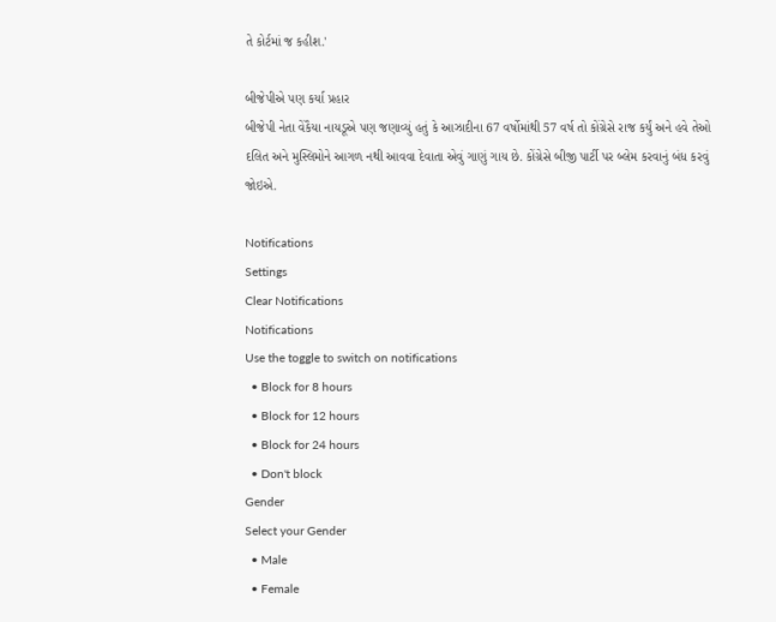તે કોર્ટમાં જ કહીશ.'

બીજેપીએ પણ કર્યા પ્રહાર
બીજેપી નેતા વેંકૈયા નાયડૂએ પણ જણાવ્યું હતું કે આઝાદીના 67 વર્ષોમાંથી 57 વર્ષ તો કોંગ્રેસે રાજ કર્યું અને હવે તેઓ દલિત અને મુસ્લિમોને આગળ નથી આવવા દેવાતા એવું ગાણું ગાય છે. કોંગ્રેસે બીજી પાર્ટી પર બ્લેમ કરવાનું બંધ કરવું જોઇએ.

Notifications
Settings
Clear Notifications
Notifications
Use the toggle to switch on notifications
  • Block for 8 hours
  • Block for 12 hours
  • Block for 24 hours
  • Don't block
Gender
Select your Gender
  • Male
  • Female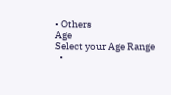• Others
Age
Select your Age Range
  •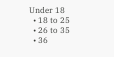Under 18
  • 18 to 25
  • 26 to 35
  • 36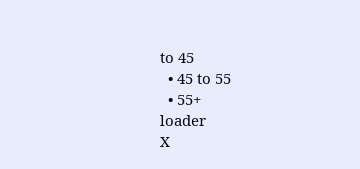to 45
  • 45 to 55
  • 55+
loader
X